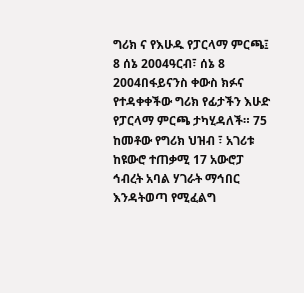ግሪክ ና የእሁዱ የፓርላማ ምርጫ፤ 8 ሰኔ 2004ዓርብ፣ ሰኔ 8 2004በፋይናንስ ቀውስ ክፉና የተዳቀቀችው ግሪክ የፊታችን እሁድ የፓርላማ ምርጫ ታካሂዳለች። 75 ከመቶው የግሪክ ህዝብ ፣ አገሪቱ ከዩውሮ ተጠቃሚ 17 አውሮፓ ኅብረት አባል ሃገራት ማኅበር እንዳትወጣ የሚፈልግ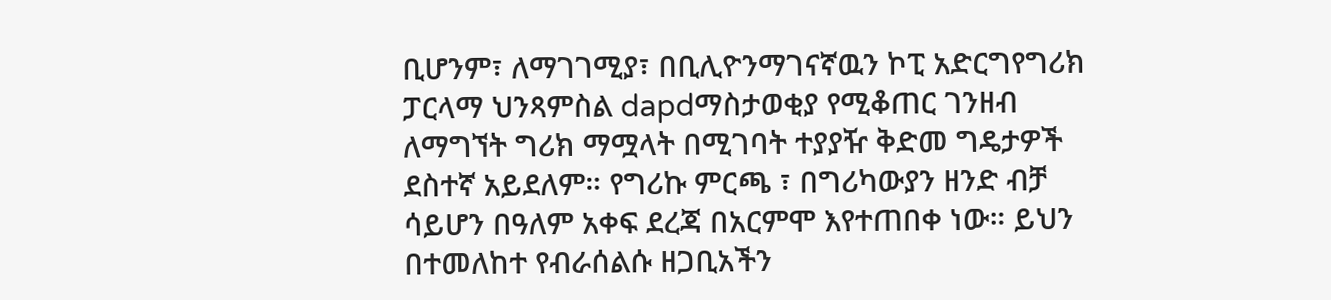ቢሆንም፣ ለማገገሚያ፣ በቢሊዮንማገናኛዉን ኮፒ አድርግየግሪክ ፓርላማ ህንጻምስል dapdማስታወቂያ የሚቆጠር ገንዘብ ለማግኘት ግሪክ ማሟላት በሚገባት ተያያዥ ቅድመ ግዴታዎች ደስተኛ አይደለም። የግሪኩ ምርጫ ፣ በግሪካውያን ዘንድ ብቻ ሳይሆን በዓለም አቀፍ ደረጃ በአርምሞ እየተጠበቀ ነው። ይህን በተመለከተ የብራሰልሱ ዘጋቢአችን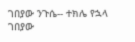ገበያው ንጉሴ-- ተክሌ የኋላ ገበያው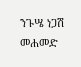ንጉሤ ነጋሽ መሐመድ